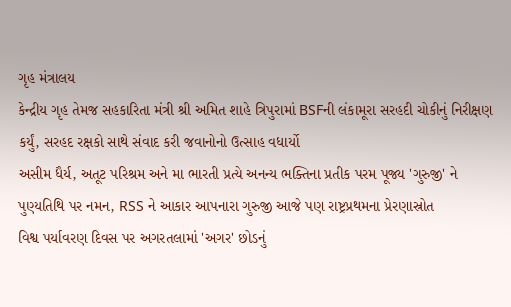ગૃહ મંત્રાલય
કેન્દ્રીય ગૃહ તેમજ સહકારિતા મંત્રી શ્રી અમિત શાહે ત્રિપુરામાં BSFની લંકામૂરા સરહદી ચોકીનું નિરીક્ષણ કર્યું, સરહદ રક્ષકો સાથે સંવાદ કરી જવાનોનો ઉત્સાહ વધાર્યો
અસીમ ધૈર્ય, અતૂટ પરિશ્રમ અને મા ભારતી પ્રત્યે અનન્ય ભક્તિના પ્રતીક પરમ પૂજ્ય 'ગુરુજી' ને પુણ્યતિથિ પર નમન, RSS ને આકાર આપનારા ગુરુજી આજે પણ રાષ્ટ્રપ્રથમના પ્રેરણાસ્રોત
વિશ્વ પર્યાવરણ દિવસ પર અગરતલામાં 'અગર' છોડનું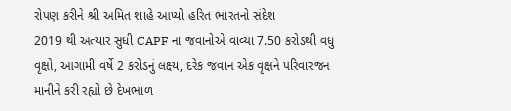રોપણ કરીને શ્રી અમિત શાહે આપ્યો હરિત ભારતનો સંદેશ
2019 થી અત્યાર સુધી CAPF ના જવાનોએ વાવ્યા 7.50 કરોડથી વધુ વૃક્ષો, આગામી વર્ષે 2 કરોડનું લક્ષ્ય, દરેક જવાન એક વૃક્ષને પરિવારજન માનીને કરી રહ્યો છે દેખભાળ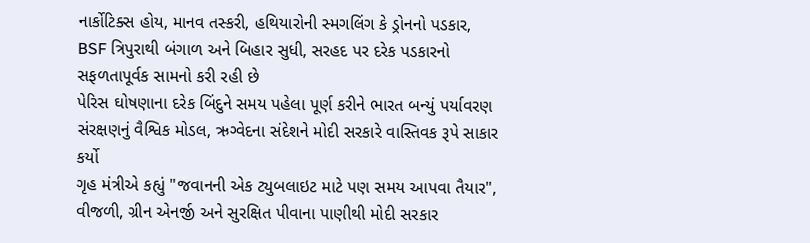નાર્કોટિક્સ હોય, માનવ તસ્કરી, હથિયારોની સ્મગલિંગ કે ડ્રોનનો પડકાર, BSF ત્રિપુરાથી બંગાળ અને બિહાર સુધી, સરહદ પર દરેક પડકારનો સફળતાપૂર્વક સામનો કરી રહી છે
પેરિસ ઘોષણાના દરેક બિંદુને સમય પહેલા પૂર્ણ કરીને ભારત બન્યું પર્યાવરણ સંરક્ષણનું વૈશ્વિક મોડલ, ઋગ્વેદના સંદેશને મોદી સરકારે વાસ્તિવક રૂપે સાકાર કર્યો
ગૃહ મંત્રીએ કહ્યું "જવાનની એક ટ્યુબલાઇટ માટે પણ સમય આપવા તૈયાર", વીજળી, ગ્રીન એનર્જી અને સુરક્ષિત પીવાના પાણીથી મોદી સરકાર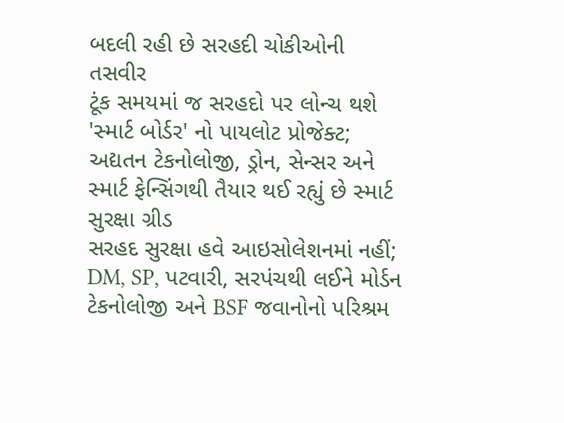બદલી રહી છે સરહદી ચોકીઓની તસવીર
ટૂંક સમયમાં જ સરહદો પર લોન્ચ થશે 'સ્માર્ટ બોર્ડર' નો પાયલોટ પ્રોજેક્ટ; અદ્યતન ટેકનોલોજી, ડ્રોન, સેન્સર અને સ્માર્ટ ફેન્સિંગથી તૈયાર થઈ રહ્યું છે સ્માર્ટ સુરક્ષા ગ્રીડ
સરહદ સુરક્ષા હવે આઇસોલેશનમાં નહીં; DM, SP, પટવારી, સરપંચથી લઈને મોર્ડન ટેકનોલોજી અને BSF જવાનોનો પરિશ્રમ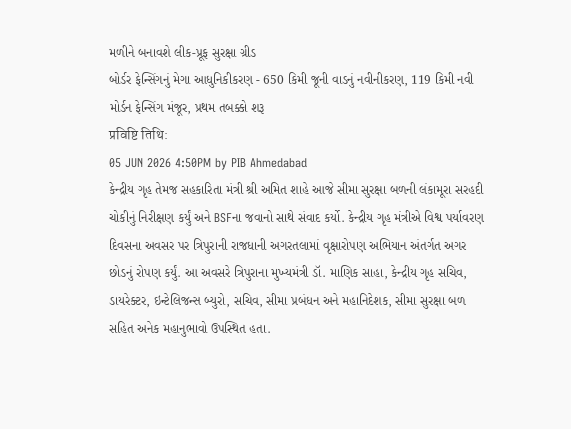મળીને બનાવશે લીક-પ્રૂફ સુરક્ષા ગ્રીડ
બોર્ડર ફેન્સિંગનું મેગા આધુનિકીકરણ - 650 કિમી જૂની વાડનું નવીનીકરણ, 119 કિમી નવી મોર્ડન ફેન્સિંગ મંજૂર, પ્રથમ તબક્કો શરૂ
प्रविष्टि तिथि:
05 JUN 2026 4:50PM by PIB Ahmedabad
કેન્દ્રીય ગૃહ તેમજ સહકારિતા મંત્રી શ્રી અમિત શાહે આજે સીમા સુરક્ષા બળની લંકામૂરા સરહદી ચોકીનું નિરીક્ષણ કર્યું અને BSFના જવાનો સાથે સંવાદ કર્યો. કેન્દ્રીય ગૃહ મંત્રીએ વિશ્વ પર્યાવરણ દિવસના અવસર પર ત્રિપુરાની રાજધાની અગરતલામાં વૃક્ષારોપણ અભિયાન અંતર્ગત અગર છોડનું રોપણ કર્યું. આ અવસરે ત્રિપુરાના મુખ્યમંત્રી ડૉ. માણિક સાહા, કેન્દ્રીય ગૃહ સચિવ, ડાયરેક્ટર, ઇન્ટેલિજન્સ બ્યુરો, સચિવ, સીમા પ્રબંધન અને મહાનિદેશક, સીમા સુરક્ષા બળ સહિત અનેક મહાનુભાવો ઉપસ્થિત હતા.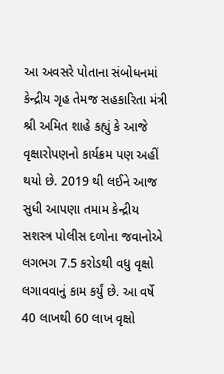આ અવસરે પોતાના સંબોધનમાં કેન્દ્રીય ગૃહ તેમજ સહકારિતા મંત્રી શ્રી અમિત શાહે કહ્યું કે આજે વૃક્ષારોપણનો કાર્યક્રમ પણ અહીં થયો છે. 2019 થી લઈને આજ સુધી આપણા તમામ કેન્દ્રીય સશસ્ત્ર પોલીસ દળોના જવાનોએ લગભગ 7.5 કરોડથી વધુ વૃક્ષો લગાવવાનું કામ કર્યું છે. આ વર્ષે 40 લાખથી 60 લાખ વૃક્ષો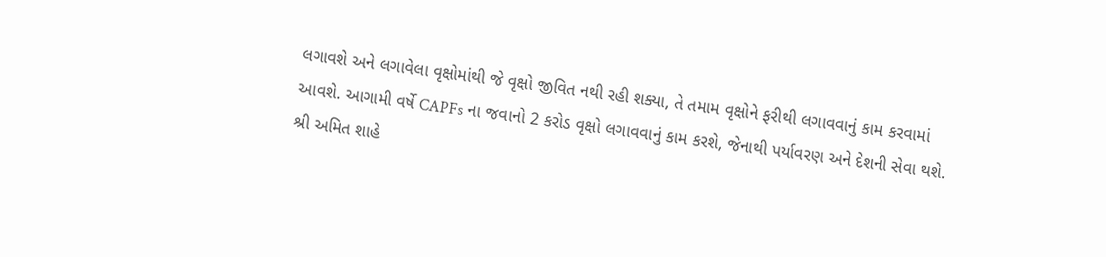લગાવશે અને લગાવેલા વૃક્ષોમાંથી જે વૃક્ષો જીવિત નથી રહી શક્યા, તે તમામ વૃક્ષોને ફરીથી લગાવવાનું કામ કરવામાં આવશે. આગામી વર્ષે CAPFs ના જવાનો 2 કરોડ વૃક્ષો લગાવવાનું કામ કરશે, જેનાથી પર્યાવરણ અને દેશની સેવા થશે.
શ્રી અમિત શાહે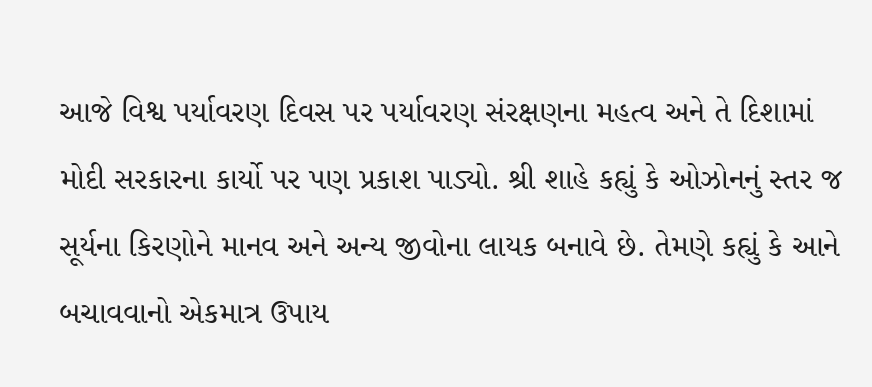આજે વિશ્વ પર્યાવરણ દિવસ પર પર્યાવરણ સંરક્ષણના મહત્વ અને તે દિશામાં મોદી સરકારના કાર્યો પર પણ પ્રકાશ પાડ્યો. શ્રી શાહે કહ્યું કે ઓઝોનનું સ્તર જ સૂર્યના કિરણોને માનવ અને અન્ય જીવોના લાયક બનાવે છે. તેમણે કહ્યું કે આને બચાવવાનો એકમાત્ર ઉપાય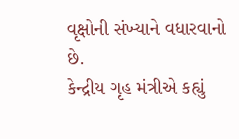વૃક્ષોની સંખ્યાને વધારવાનો છે.
કેન્દ્રીય ગૃહ મંત્રીએ કહ્યું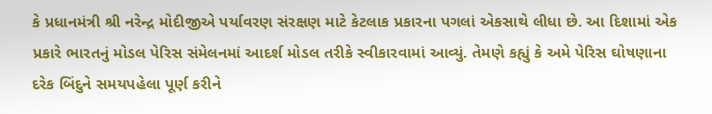કે પ્રધાનમંત્રી શ્રી નરેન્દ્ર મોદીજીએ પર્યાવરણ સંરક્ષણ માટે કેટલાક પ્રકારના પગલાં એકસાથે લીધા છે. આ દિશામાં એક પ્રકારે ભારતનું મોડલ પેરિસ સંમેલનમાં આદર્શ મોડલ તરીકે સ્વીકારવામાં આવ્યું. તેમણે કહ્યું કે અમે પેરિસ ઘોષણાના દરેક બિંદુને સમયપહેલા પૂર્ણ કરીને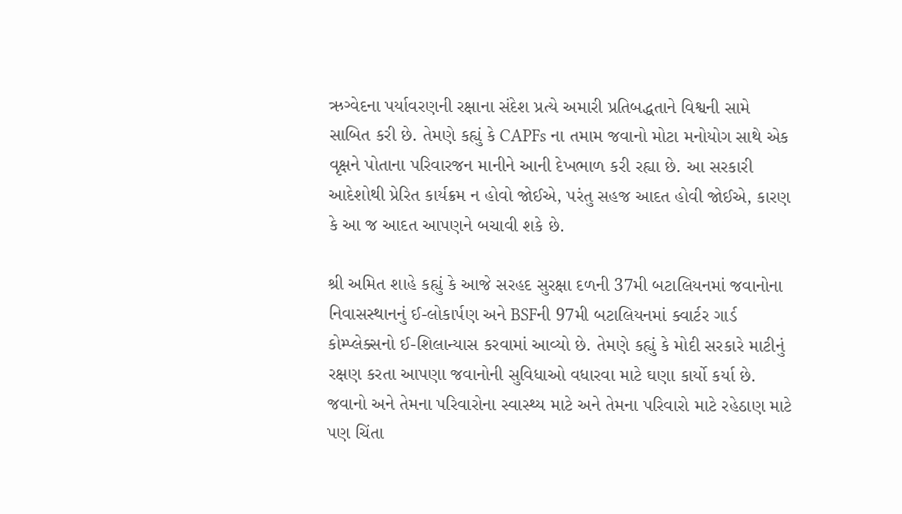ઋગ્વેદના પર્યાવરણની રક્ષાના સંદેશ પ્રત્યે અમારી પ્રતિબદ્ધતાને વિશ્વની સામે સાબિત કરી છે. તેમણે કહ્યું કે CAPFs ના તમામ જવાનો મોટા મનોયોગ સાથે એક વૃક્ષને પોતાના પરિવારજન માનીને આની દેખભાળ કરી રહ્યા છે. આ સરકારી આદેશોથી પ્રેરિત કાર્યક્રમ ન હોવો જોઈએ, પરંતુ સહજ આદત હોવી જોઈએ, કારણ કે આ જ આદત આપણને બચાવી શકે છે.

શ્રી અમિત શાહે કહ્યું કે આજે સરહદ સુરક્ષા દળની 37મી બટાલિયનમાં જવાનોના નિવાસસ્થાનનું ઈ-લોકાર્પણ અને BSFની 97મી બટાલિયનમાં ક્વાર્ટર ગાર્ડ કોમ્પ્લેક્સનો ઈ-શિલાન્યાસ કરવામાં આવ્યો છે. તેમણે કહ્યું કે મોદી સરકારે માટીનું રક્ષણ કરતા આપણા જવાનોની સુવિધાઓ વધારવા માટે ઘણા કાર્યો કર્યા છે. જવાનો અને તેમના પરિવારોના સ્વાસ્થ્ય માટે અને તેમના પરિવારો માટે રહેઠાણ માટે પણ ચિંતા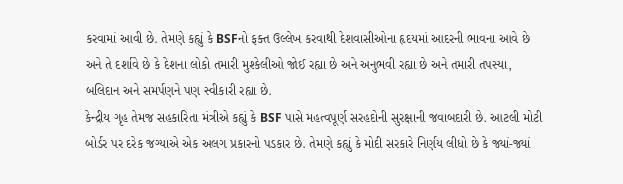કરવામાં આવી છે. તેમણે કહ્યું કે BSFનો ફક્ત ઉલ્લેખ કરવાથી દેશવાસીઓના હૃદયમાં આદરની ભાવના આવે છે અને તે દર્શાવે છે કે દેશના લોકો તમારી મુશ્કેલીઓ જોઈ રહ્યા છે અને અનુભવી રહ્યા છે અને તમારી તપસ્યા, બલિદાન અને સમર્પણને પણ સ્વીકારી રહ્યા છે.
કેન્દ્રીય ગૃહ તેમજ સહકારિતા મંત્રીએ કહ્યું કે BSF પાસે મહત્વપૂર્ણ સરહદોની સુરક્ષાની જવાબદારી છે. આટલી મોટી બોર્ડર પર દરેક જગ્યાએ એક અલગ પ્રકારનો પડકાર છે. તેમણે કહ્યું કે મોદી સરકારે નિર્ણય લીધો છે કે જ્યાં-જ્યાં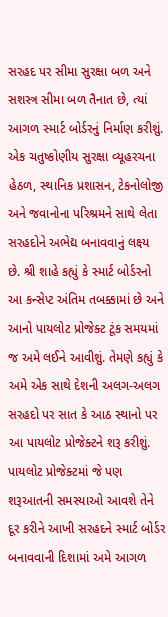સરહદ પર સીમા સુરક્ષા બળ અને સશસ્ત્ર સીમા બળ તૈનાત છે, ત્યાં આગળ સ્માર્ટ બોર્ડરનું નિર્માણ કરીશું. એક ચતુષ્કોણીય સુરક્ષા વ્યૂહરચના હેઠળ, સ્થાનિક પ્રશાસન, ટેકનોલોજી અને જવાનોના પરિશ્રમને સાથે લેતા સરહદોને અભેદ્ય બનાવવાનું લક્ષ્ય છે. શ્રી શાહે કહ્યું કે સ્માર્ટ બોર્ડરનો આ કન્સેપ્ટ અંતિમ તબક્કામાં છે અને આનો પાયલોટ પ્રોજેક્ટ ટૂંક સમયમાં જ અમે લઈને આવીશું. તેમણે કહ્યું કે અમે એક સાથે દેશની અલગ-અલગ સરહદો પર સાત કે આઠ સ્થાનો પર આ પાયલોટ પ્રોજેક્ટને શરૂ કરીશું. પાયલોટ પ્રોજેક્ટમાં જે પણ શરૂઆતની સમસ્યાઓ આવશે તેને દૂર કરીને આખી સરહદને સ્માર્ટ બોર્ડર બનાવવાની દિશામાં અમે આગળ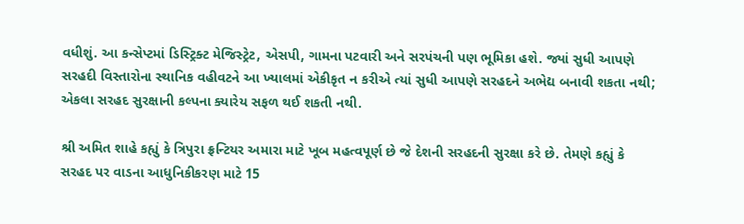વધીશું. આ કન્સેપ્ટમાં ડિસ્ટ્રિક્ટ મેજિસ્ટ્રેટ, એસપી, ગામના પટવારી અને સરપંચની પણ ભૂમિકા હશે. જ્યાં સુધી આપણે સરહદી વિસ્તારોના સ્થાનિક વહીવટને આ ખ્યાલમાં એકીકૃત ન કરીએ ત્યાં સુધી આપણે સરહદને અભેદ્ય બનાવી શકતા નથી; એકલા સરહદ સુરક્ષાની કલ્પના ક્યારેય સફળ થઈ શકતી નથી.

શ્રી અમિત શાહે કહ્યું કે ત્રિપુરા ફ્રન્ટિયર અમારા માટે ખૂબ મહત્વપૂર્ણ છે જે દેશની સરહદની સુરક્ષા કરે છે. તેમણે કહ્યું કે સરહદ પર વાડના આધુનિકીકરણ માટે 15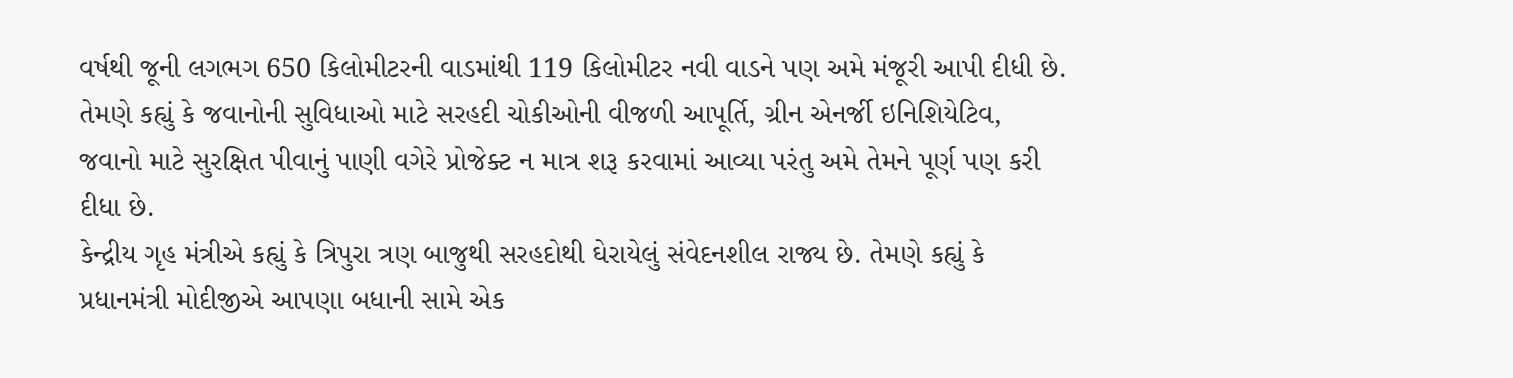વર્ષથી જૂની લગભગ 650 કિલોમીટરની વાડમાંથી 119 કિલોમીટર નવી વાડને પણ અમે મંજૂરી આપી દીધી છે. તેમણે કહ્યું કે જવાનોની સુવિધાઓ માટે સરહદી ચોકીઓની વીજળી આપૂર્તિ, ગ્રીન એનર્જી ઇનિશિયેટિવ, જવાનો માટે સુરક્ષિત પીવાનું પાણી વગેરે પ્રોજેક્ટ ન માત્ર શરૂ કરવામાં આવ્યા પરંતુ અમે તેમને પૂર્ણ પણ કરી દીધા છે.
કેન્દ્રીય ગૃહ મંત્રીએ કહ્યું કે ત્રિપુરા ત્રણ બાજુથી સરહદોથી ઘેરાયેલું સંવેદનશીલ રાજ્ય છે. તેમણે કહ્યું કે પ્રધાનમંત્રી મોદીજીએ આપણા બધાની સામે એક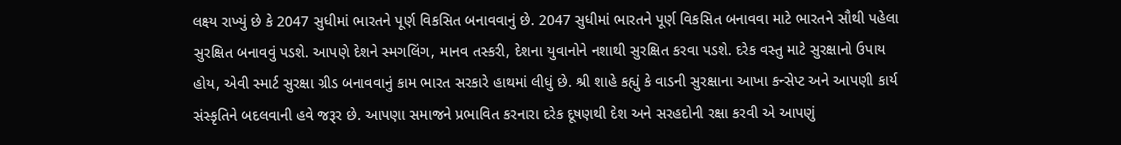લક્ષ્ય રાખ્યું છે કે 2047 સુધીમાં ભારતને પૂર્ણ વિકસિત બનાવવાનું છે. 2047 સુધીમાં ભારતને પૂર્ણ વિકસિત બનાવવા માટે ભારતને સૌથી પહેલા સુરક્ષિત બનાવવું પડશે. આપણે દેશને સ્મગલિંગ, માનવ તસ્કરી, દેશના યુવાનોને નશાથી સુરક્ષિત કરવા પડશે. દરેક વસ્તુ માટે સુરક્ષાનો ઉપાય હોય, એવી સ્માર્ટ સુરક્ષા ગ્રીડ બનાવવાનું કામ ભારત સરકારે હાથમાં લીધું છે. શ્રી શાહે કહ્યું કે વાડની સુરક્ષાના આખા કન્સેપ્ટ અને આપણી કાર્ય સંસ્કૃતિને બદલવાની હવે જરૂર છે. આપણા સમાજને પ્રભાવિત કરનારા દરેક દૂષણથી દેશ અને સરહદોની રક્ષા કરવી એ આપણું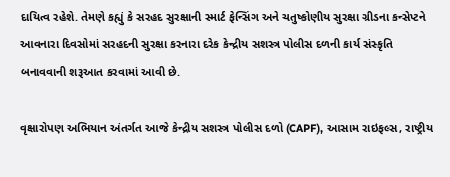દાયિત્વ રહેશે. તેમણે કહ્યું કે સરહદ સુરક્ષાની સ્માર્ટ ફેન્સિંગ અને ચતુષ્કોણીય સુરક્ષા ગ્રીડના કન્સેપ્ટને આવનારા દિવસોમાં સરહદની સુરક્ષા કરનારા દરેક કેન્દ્રીય સશસ્ત્ર પોલીસ દળની કાર્ય સંસ્કૃતિ બનાવવાની શરૂઆત કરવામાં આવી છે.

વૃક્ષારોપણ અભિયાન અંતર્ગત આજે કેન્દ્રીય સશસ્ત્ર પોલીસ દળો (CAPF), આસામ રાઇફલ્સ, રાષ્ટ્રીય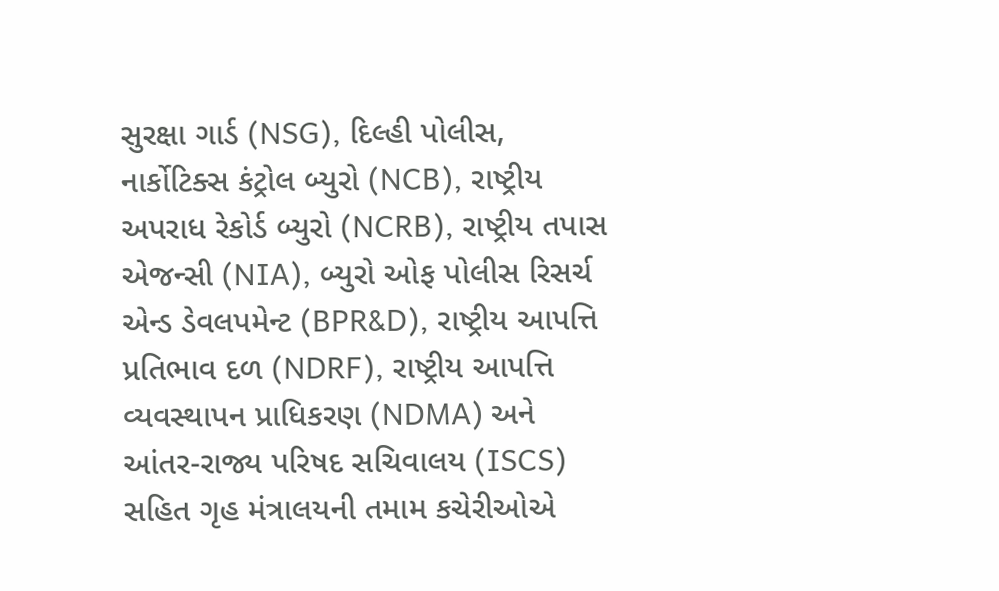સુરક્ષા ગાર્ડ (NSG), દિલ્હી પોલીસ, નાર્કોટિક્સ કંટ્રોલ બ્યુરો (NCB), રાષ્ટ્રીય અપરાધ રેકોર્ડ બ્યુરો (NCRB), રાષ્ટ્રીય તપાસ એજન્સી (NIA), બ્યુરો ઓફ પોલીસ રિસર્ચ એન્ડ ડેવલપમેન્ટ (BPR&D), રાષ્ટ્રીય આપત્તિ પ્રતિભાવ દળ (NDRF), રાષ્ટ્રીય આપત્તિ વ્યવસ્થાપન પ્રાધિકરણ (NDMA) અને આંતર-રાજ્ય પરિષદ સચિવાલય (ISCS) સહિત ગૃહ મંત્રાલયની તમામ કચેરીઓએ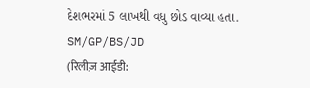દેશભરમાં 5 લાખથી વધુ છોડ વાવ્યા હતા.
SM/GP/BS/JD
(रिलीज़ आईडी: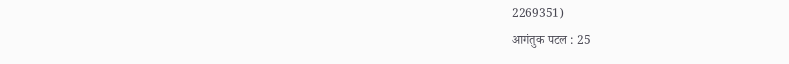2269351)
आगंतुक पटल : 25